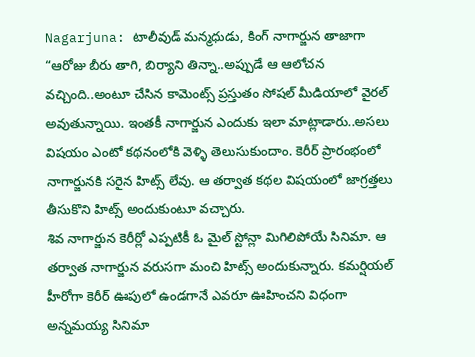Nagarjuna: టాలీవుడ్ మన్మధుడు, కింగ్ నాగార్జున తాజాగా “ఆరోజు బీరు తాగి, బిర్యాని తిన్నా..అప్పుడే ఆ ఆలోచన వచ్చింది..అంటూ చేసిన కామెంట్స్ ప్రస్తుతం సోషల్ మీడియాలో వైరల్ అవుతున్నాయి. ఇంతకీ నాగార్జున ఎందుకు ఇలా మాట్లాడారు..అసలు విషయం ఎంటో కథనంలోకి వెళ్ళి తెలుసుకుందాం. కెరీర్ ప్రారంభంలో నాగార్జునకి సరైన హిట్స్ లేవు. ఆ తర్వాత కథల విషయంలో జాగ్రత్తలు తీసుకొని హిట్స్ అందుకుంటూ వచ్చారు.
శివ నాగార్జున కెరీర్లో ఎప్పటికీ ఓ మైల్ స్టోన్లా మిగిలిపోయే సినిమా. ఆ తర్వాత నాగార్జున వరుసగా మంచి హిట్స్ అందుకున్నారు. కమర్షియల్ హీరోగా కెరీర్ ఊపులో ఉండగానే ఎవరూ ఊహించని విధంగా అన్నమయ్య సినిమా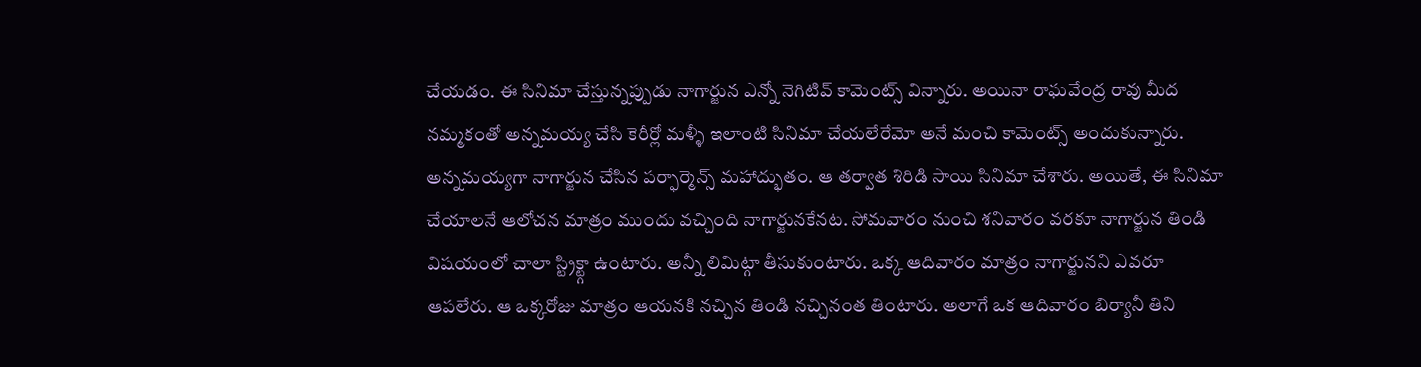చేయడం. ఈ సినిమా చేస్తున్నప్పుడు నాగార్జున ఎన్నో నెగిటివ్ కామెంట్స్ విన్నారు. అయినా రాఘవేంద్ర రావు మీద నమ్మకంతో అన్నమయ్య చేసి కెరీర్లో మళ్ళీ ఇలాంటి సినిమా చేయలేరేమో అనే మంచి కామెంట్స్ అందుకున్నారు.
అన్నమయ్యగా నాగార్జున చేసిన పర్ఫార్మెన్స్ మహాద్భుతం. ఆ తర్వాత శిరిడి సాయి సినిమా చేశారు. అయితే, ఈ సినిమా చేయాలనే ఆలోచన మాత్రం ముందు వచ్చింది నాగార్జునకేనట. సోమవారం నుంచి శనివారం వరకూ నాగార్జున తిండి విషయంలో చాలా స్ట్రిక్ట్గా ఉంటారు. అన్నీ లిమిట్గా తీసుకుంటారు. ఒక్క ఆదివారం మాత్రం నాగార్జునని ఎవరూ ఆపలేరు. ఆ ఒక్కరోజు మాత్రం ఆయనకి నచ్చిన తిండి నచ్చినంత తింటారు. అలాగే ఒక ఆదివారం బిర్యానీ తిని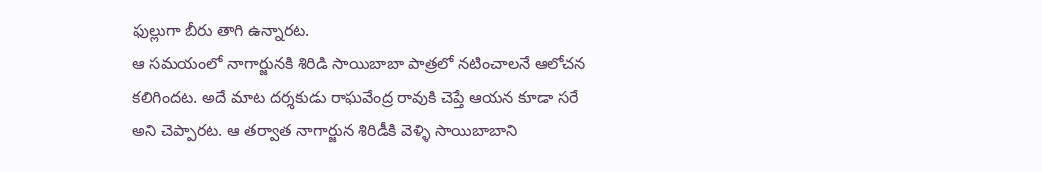ఫుల్లుగా బీరు తాగి ఉన్నారట.
ఆ సమయంలో నాగార్జునకి శిరిడి సాయిబాబా పాత్రలో నటించాలనే ఆలోచన కలిగిందట. అదే మాట దర్శకుడు రాఘవేంద్ర రావుకి చెప్తే ఆయన కూడా సరే అని చెప్పారట. ఆ తర్వాత నాగార్జున శిరిడీకి వెళ్ళి సాయిబాబాని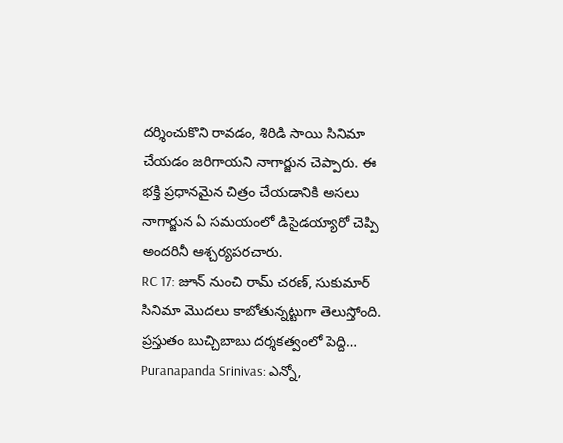దర్శించుకొని రావడం, శిరిడి సాయి సినిమా చేయడం జరిగాయని నాగార్జున చెప్పారు. ఈ భక్తి ప్రధానమైన చిత్రం చేయడానికి అసలు నాగార్జున ఏ సమయంలో డిసైడయ్యారో చెప్పి అందరినీ ఆశ్చర్యపరచారు.
RC 17: జూన్ నుంచి రామ్ చరణ్, సుకుమార్ సినిమా మొదలు కాబోతున్నట్టుగా తెలుస్తోంది. ప్రస్తుతం బుచ్చిబాబు దర్శకత్వంలో పెద్ది…
Puranapanda Srinivas: ఎన్నో,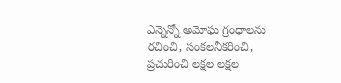ఎన్నెన్నో అమోఘ గ్రంధాలను రచించి, సంకలనీకరించి, ప్రచురించి లక్షల లక్షల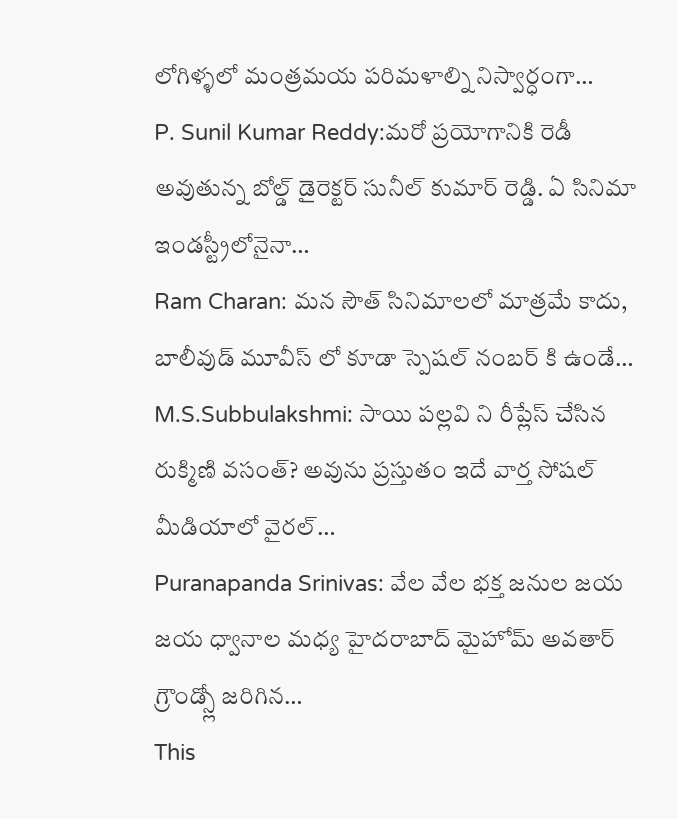లోగిళ్ళలో మంత్రమయ పరిమళాల్ని నిస్వార్ధంగా…
P. Sunil Kumar Reddy:మరో ప్రయోగానికి రెడీ అవుతున్న బోల్డ్ డైరెక్టర్ సునీల్ కుమార్ రెడ్డి. ఏ సినిమా ఇండస్ట్రీలోనైనా…
Ram Charan: మన సౌత్ సినిమాలలో మాత్రమే కాదు, బాలీవుడ్ మూవీస్ లో కూడా స్పెషల్ నంబర్ కి ఉండే…
M.S.Subbulakshmi: సాయి పల్లవి ని రీప్లేస్ చేసిన రుక్మిణి వసంత్? అవును ప్రస్తుతం ఇదే వార్త సోషల్ మీడియాలో వైరల్…
Puranapanda Srinivas: వేల వేల భక్త జనుల జయ జయ ధ్వానాల మధ్య హైదరాబాద్ మైహోమ్ అవతార్ గ్రౌండ్స్లో జరిగిన…
This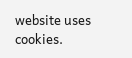website uses cookies.